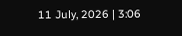11 July, 2026 | 3:06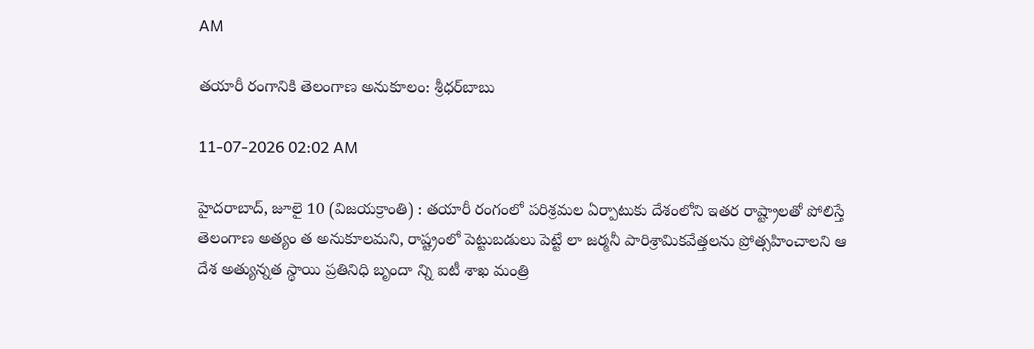AM

తయారీ రంగానికి తెలంగాణ అనుకూలం: శ్రీధర్‌బాబు

11-07-2026 02:02 AM

హైదరాబాద్, జూలై 10 (విజయక్రాంతి) : తయారీ రంగంలో పరిశ్రమల ఏర్పాటుకు దేశంలోని ఇతర రాష్ట్రాలతో పోలిస్తే తెలంగాణ అత్యం త అనుకూలమని, రాష్ట్రంలో పెట్టుబడులు పెట్టే లా జర్మనీ పారిశ్రామికవేత్తలను ప్రోత్సహించాలని ఆ దేశ అత్యున్నత స్థాయి ప్రతినిధి బృందా న్ని ఐటీ శాఖ మంత్రి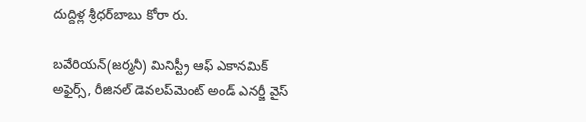దుద్దిళ్ల శ్రీధర్‌బాబు కోరా రు.

బవేరియన్(జర్మనీ) మినిస్ట్రీ ఆఫ్ ఎకానమిక్ అఫైర్స్, రీజినల్ డెవలప్‌మెంట్ అండ్ ఎనర్జీ వైస్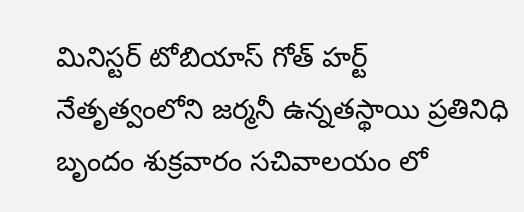మినిస్టర్ టోబియాస్ గోత్ హర్ట్ నేతృత్వంలోని జర్మనీ ఉన్నతస్థాయి ప్రతినిధి బృందం శుక్రవారం సచివాలయం లో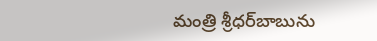మంత్రి శ్రీధర్‌బాబును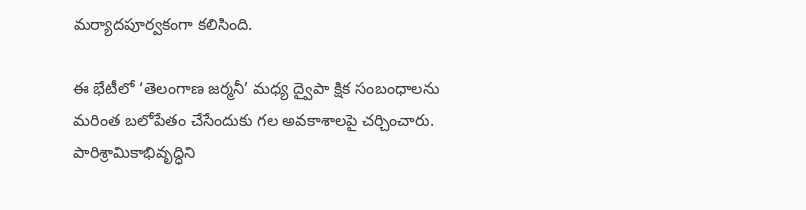మర్యాదపూర్వకంగా కలిసింది.

ఈ భేటీలో ‘తెలంగాణ జర్మనీ’ మధ్య ద్వైపా క్షిక సంబంధాలను మరింత బలోపేతం చేసేందుకు గల అవకాశాలపై చర్చించారు. పారిశ్రామికాభివృద్ధిని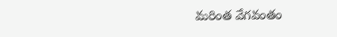మరింత వేగవంతం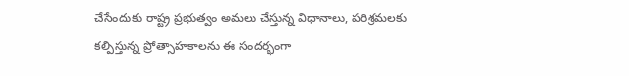చేసేందుకు రాష్ట్ర ప్రభుత్వం అమలు చేస్తున్న విధానాలు, పరిశ్రమలకు కల్పిస్తున్న ప్రోత్సాహకాలను ఈ సందర్భంగా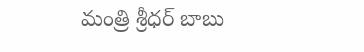మంత్రి శ్రీధర్ బాబు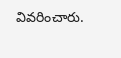వివరించారు.